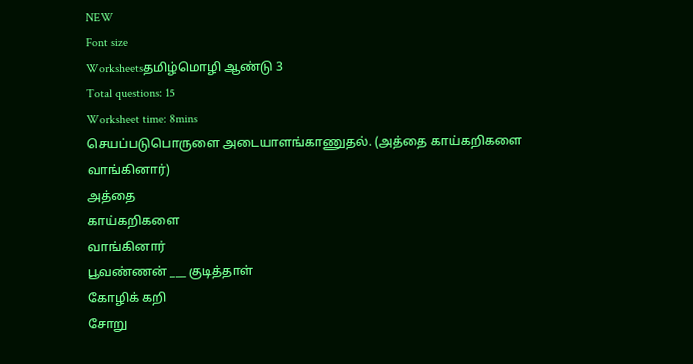NEW
Font size
Worksheetsதமிழ்மொழி ஆண்டு 3
Total questions: 15
Worksheet time: 8mins
செயப்படுபொருளை அடையாளங்காணுதல். (அத்தை காய்கறிகளை வாங்கினார்)
அத்தை
காய்கறிகளை
வாங்கினார்
பூவண்ணன் ___ குடித்தாள்
கோழிக் கறி
சோறு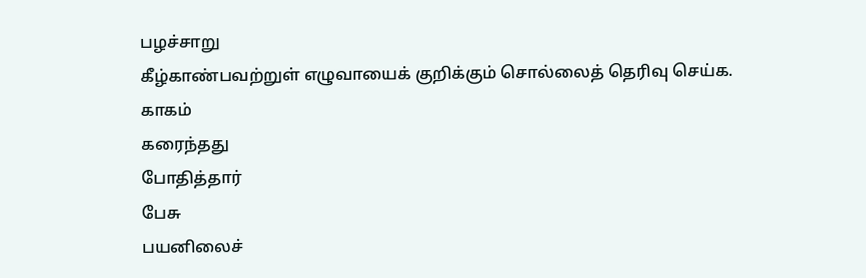பழச்சாறு
கீழ்காண்பவற்றுள் எழுவாயைக் குறிக்கும் சொல்லைத் தெரிவு செய்க.
காகம்
கரைந்தது
போதித்தார்
பேசு
பயனிலைச்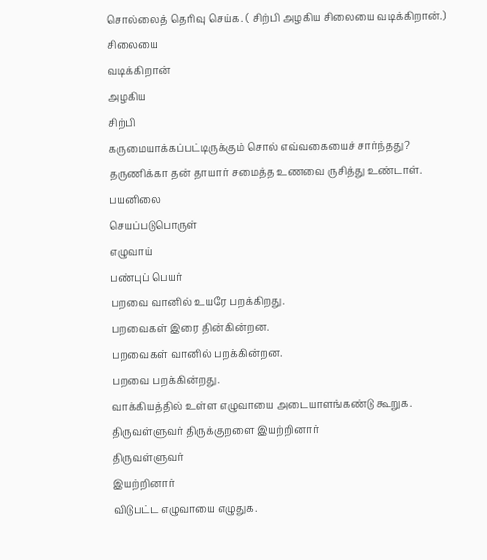சொல்லைத் தெரிவு செய்க. ( சிற்பி அழகிய சிலையை வடிக்கிறான்.)
சிலையை
வடிக்கிறான்
அழகிய
சிற்பி
கருமையாக்கப்பட்டிருக்கும் சொல் எவ்வகையைச் சார்ந்தது?
தருணிக்கா தன் தாயார் சமைத்த உணவை ருசித்து உண்டாள்.
பயனிலை
செயப்படுபொருள்
எழுவாய்
பண்புப் பெயர்
பறவை வானில் உயரே பறக்கிறது.
பறவைகள் இரை தின்கின்றன.
பறவைகள் வானில் பறக்கின்றன.
பறவை பறக்கின்றது.
வாக்கியத்தில் உள்ள எழுவாயை அடையாளங்கண்டு கூறுக.
திருவள்ளுவர் திருக்குறளை இயற்றினார்
திருவள்ளுவர்
இயற்றினார்
விடுபட்ட எழுவாயை எழுதுக.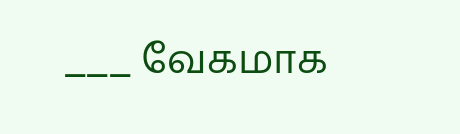___ வேகமாக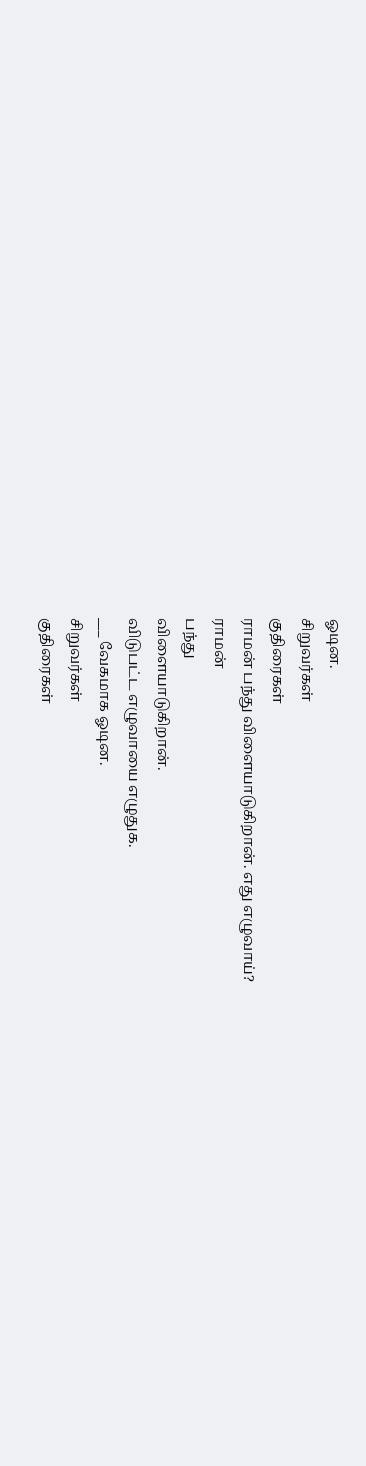ஓடின.
சிறுவர்கள்
குதிரைகள்
ராமன் பந்து விளையாடுகிறான். எது எழுவாய்?
ராமன்
பந்து
விளையாடுகிறான்.
விடுபட்ட எழுவாயை எழுதுக.
___ வேகமாக ஓடின.
சிறுவர்கள்
குதிரைகள்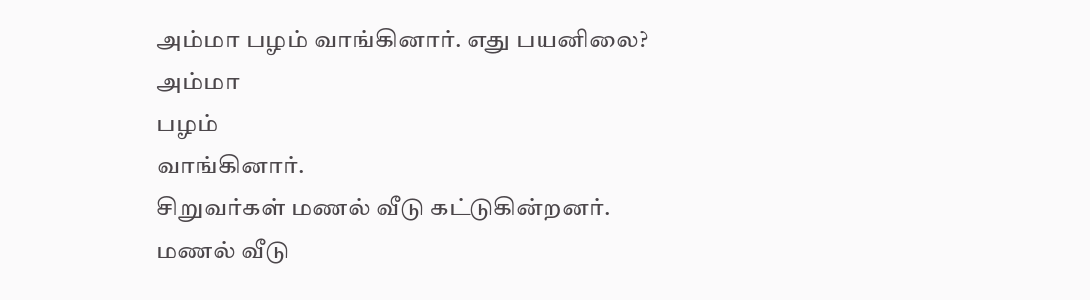அம்மா பழம் வாங்கினார். எது பயனிலை?
அம்மா
பழம்
வாங்கினார்.
சிறுவர்கள் மணல் வீடு கட்டுகின்றனர்.
மணல் வீடு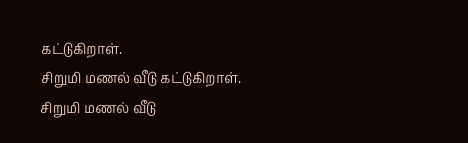கட்டுகிறாள்.
சிறுமி மணல் வீடு கட்டுகிறாள்.
சிறுமி மணல் வீடு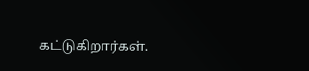கட்டுகிறார்கள்.